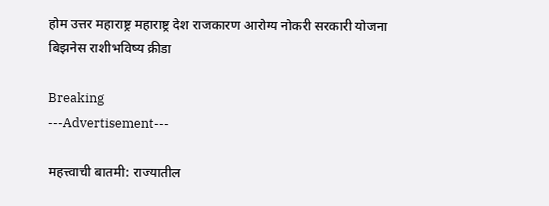होम उत्तर महाराष्ट्र महाराष्ट्र देश राजकारण आरोग्य नोकरी सरकारी योजना बिझनेस राशीभविष्य क्रीडा

Breaking
---Advertisement---

महत्त्वाची बातमी: राज्यातील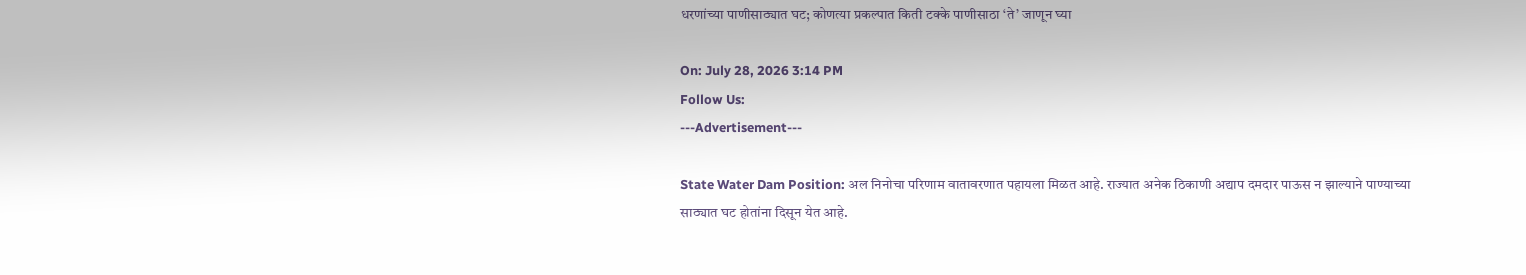धरणांच्या पाणीसाठ्यात घट; कोणत्या प्रकल्पात किती टक्के पाणीसाठा ‘ते’ जाणून घ्या

On: July 28, 2026 3:14 PM
Follow Us:
---Advertisement---

State Water Dam Position: अल निनोचा परिणाम वातावरणात पहायला मिळत आहे. राज्यात अनेक ठिकाणी अद्याप दमदार पाऊस न झाल्याने पाण्याच्या साठ्यात घट होतांना दिसून येत आहे.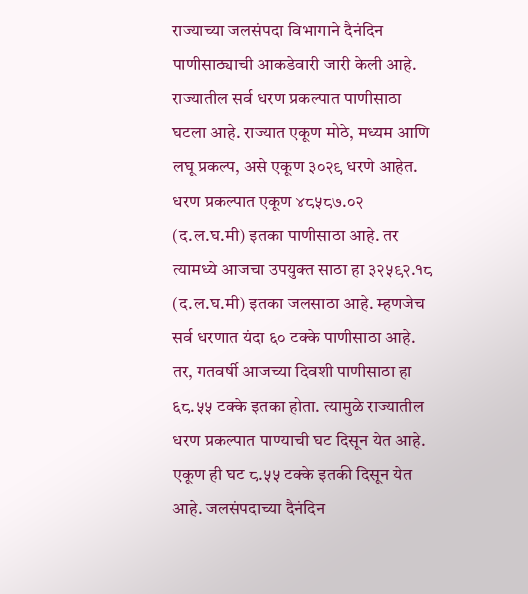राज्याच्या जलसंपदा विभागाने दैनंदिन पाणीसाठ्याची आकडेवारी जारी केली आहे. राज्यातील सर्व धरण प्रकल्पात पाणीसाठा घटला आहे. राज्यात एकूण मोठे, मध्यम आणि लघू प्रकल्प, असे एकूण ३०२९ धरणे आहेत. धरण प्रकल्पात एकूण ४८५८७.०२ (द.ल.घ.मी) इतका पाणीसाठा आहे. तर त्यामध्ये आजचा उपयुक्त साठा हा ३२५९२.१८ (द.ल.घ.मी) इतका जलसाठा आहे. म्हणजेच सर्व धरणात यंदा ६० टक्के पाणीसाठा आहे. तर, गतवर्षी आजच्या दिवशी पाणीसाठा हा ६८.५५ टक्के इतका होता. त्यामुळे राज्यातील धरण प्रकल्पात पाण्याची घट दिसून येत आहे. एकूण ही घट ८.५५ टक्के इतकी दिसून येत आहे. जलसंपदाच्या दैनंदिन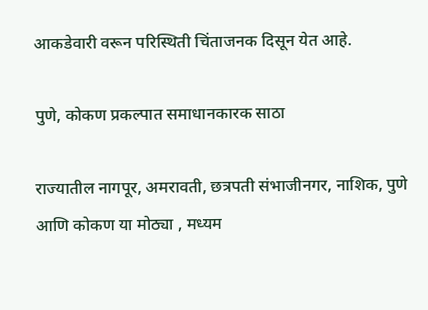आकडेवारी वरून परिस्थिती चिंताजनक दिसून येत आहे.

पुणे, कोकण प्रकल्पात समाधानकारक साठा

राज्यातील नागपूर, अमरावती, छत्रपती संभाजीनगर, नाशिक, पुणे आणि कोकण या मोठ्या , मध्यम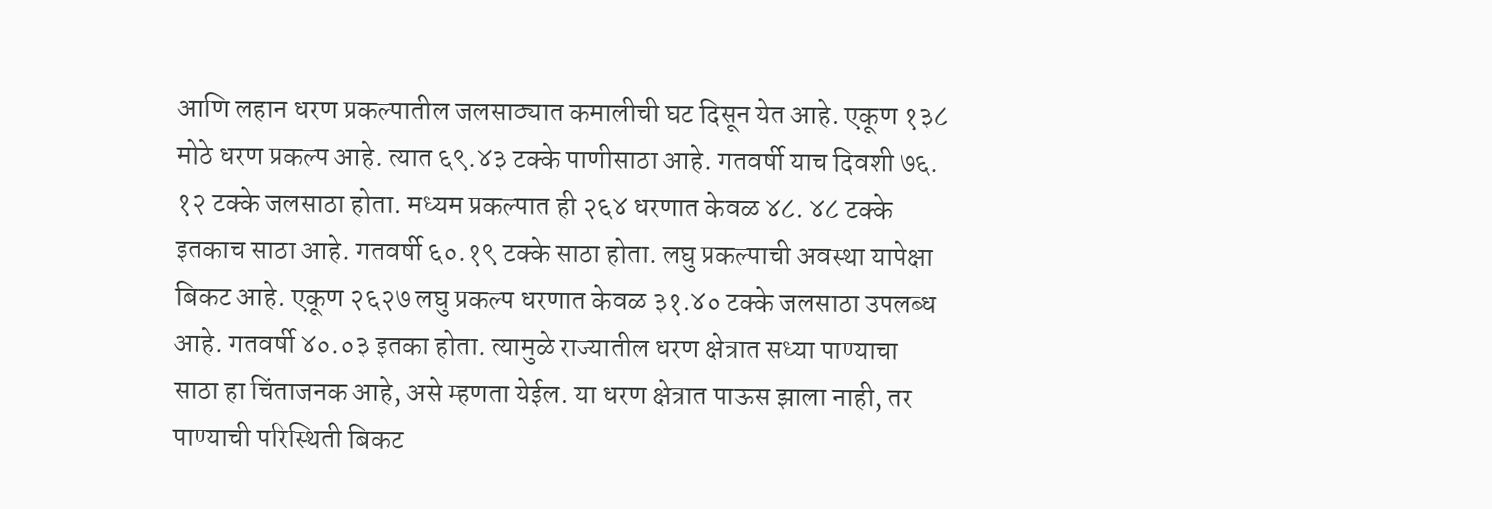आणि लहान धरण प्रकल्पातील जलसाठ्यात कमालीची घट दिसून येत आहे. एकूण १३८ मोठे धरण प्रकल्प आहे. त्यात ६९.४३ टक्के पाणीसाठा आहे. गतवर्षी याच दिवशी ७६. १२ टक्के जलसाठा होता. मध्यम प्रकल्पात ही २६४ धरणात केवळ ४८. ४८ टक्के इतकाच साठा आहे. गतवर्षी ६०.१९ टक्के साठा होता. लघु प्रकल्पाची अवस्था यापेक्षा बिकट आहे. एकूण २६२७ लघु प्रकल्प धरणात केवळ ३१.४० टक्के जलसाठा उपलब्ध आहे. गतवर्षी ४०.०३ इतका होता. त्यामुळे राज्यातील धरण क्षेत्रात सध्या पाण्याचा साठा हा चिंताजनक आहे, असे म्हणता येईल. या धरण क्षेत्रात पाऊस झाला नाही, तर पाण्याची परिस्थिती बिकट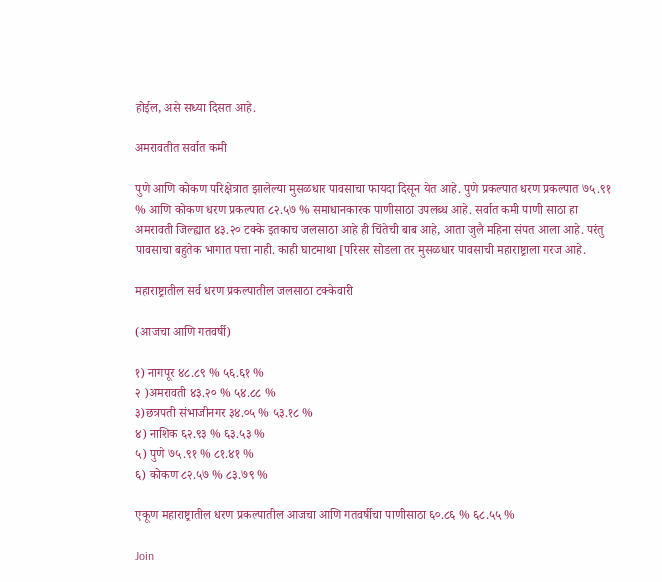होईल, असे सध्या दिसत आहे.

अमरावतीत सर्वात कमी

पुणे आणि कोकण परिक्षेत्रात झालेल्या मुसळधार पावसाचा फायदा दिसून येत आहे. पुणे प्रकल्पात धरण प्रकल्पात ७५.९१ % आणि कोकण धरण प्रकल्पात ८२.५७ % समाधानकारक पाणीसाठा उपलब्ध आहे. सर्वात कमी पाणी साठा हा अमरावती जिल्ह्यात ४३.२० टक्के इतकाच जलसाठा आहे ही चिंतेची बाब आहे, आता जुलै महिना संपत आला आहे. परंतु पावसाचा बहुतेक भागात पत्ता नाही. काही घाटमाथा [परिसर सोडला तर मुसळधार पावसाची महाराष्ट्राला गरज आहे.

महाराष्ट्रातील सर्व धरण प्रकल्पातील जलसाठा टक्केवारी

(आजचा आणि गतवर्षी)

१) नागपूर ४८.८९ % ५६.६१ %
२ )अमरावती ४३.२० % ५४.८८ %
३)छत्रपती संभाजीनगर ३४.०५ % ५३.१८ %
४) नाशिक ६२.९३ % ६३.५३ %
५) पुणे ७५.९१ % ८१.४१ %
६) कोकण ८२.५७ % ८३.७९ %

एकूण महाराष्ट्रातील धरण प्रकल्पातील आजचा आणि गतवर्षीचा पाणीसाठा ६०.८६ % ६८.५५ %

Join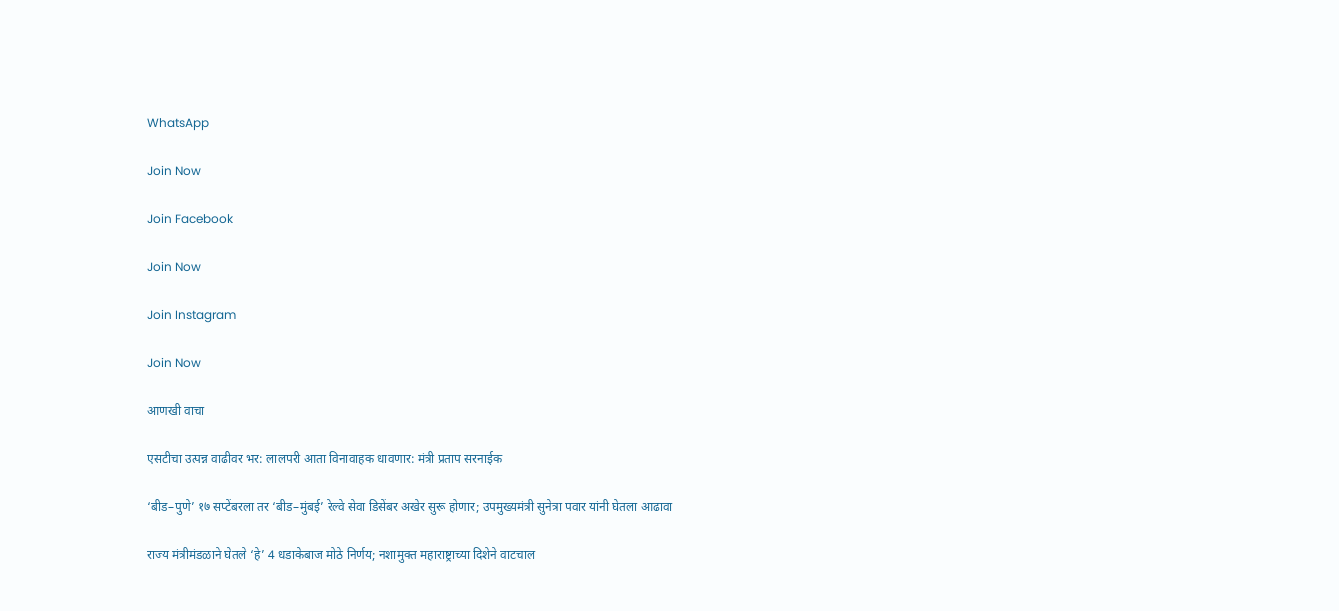WhatsApp

Join Now

Join Facebook

Join Now

Join Instagram

Join Now

आणखी वाचा

एसटीचा उत्पन्न वाढीवर भर: लालपरी आता विनावाहक धावणार: मंत्री प्रताप सरनाईक

‘बीड–पुणे’ १७ सप्टेंबरला तर ‘बीड–मुंबई’ रेल्वे सेवा डिसेंबर अखेर सुरू होणार; उपमुख्यमंत्री सुनेत्रा पवार यांनी घेतला आढावा

राज्य मंत्रीमंडळाने घेतले ‘हे’ 4 धडाकेबाज मोठे निर्णय; नशामुक्त महाराष्ट्राच्या दिशेने वाटचाल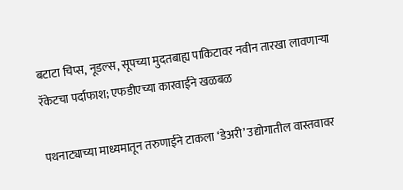बटाटा चिप्स, नूडल्स, सूपच्या मुदतबाह्य पाकिटावर नवीन तारखा लावणाऱ्या रॅकेटचा पर्दाफाश; एफडीएच्या कारवाईने खळबळ

पथनाट्याच्या माध्यमातून तरुणाईने टाकला ‘डेअरी’ उद्योगातील वास्तवावर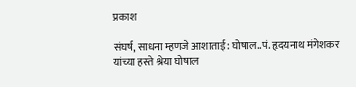प्रकाश

संघर्ष, साधना म्हणजे आशाताई: घोषाल..पं. हृदयनाथ मंगेशकर यांच्या हस्ते श्रेया घोषाल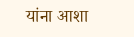यांना आशा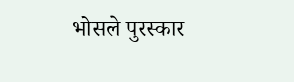भोसले पुरस्कार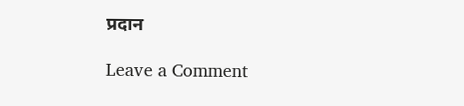प्रदान

Leave a Comment